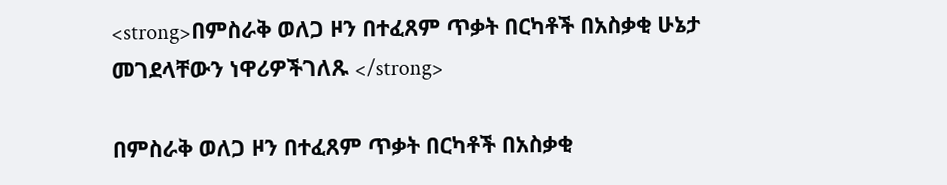<strong>በምስራቅ ወለጋ ዞን በተፈጸም ጥቃት በርካቶች በአስቃቂ ሁኔታ መገደላቸውን ነዋሪዎችገለጹ </strong>

በምስራቅ ወለጋ ዞን በተፈጸም ጥቃት በርካቶች በአስቃቂ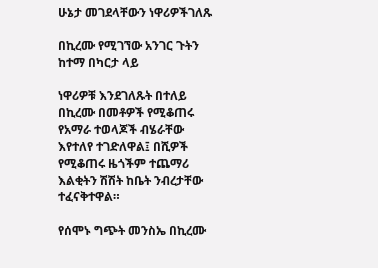ሁኔታ መገደላቸውን ነዋሪዎችገለጹ

በኪረሙ የሚገኘው አንገር ጉትን ከተማ በካርታ ላይ

ነዋሪዎቹ እንደገለጹት በተለይ በኪረሙ በመቶዎች የሚቆጠሩ የአማራ ተወላጆች ብሄራቸው እየተለየ ተገድለዋል፤ በሺዎች የሚቆጠሩ ዜጎችም ተጨማሪ እልቂትን ሽሽት ከቤት ንብረታቸው ተፈናቅተዋል።

የሰሞኑ ግጭት መንስኤ በኪረሙ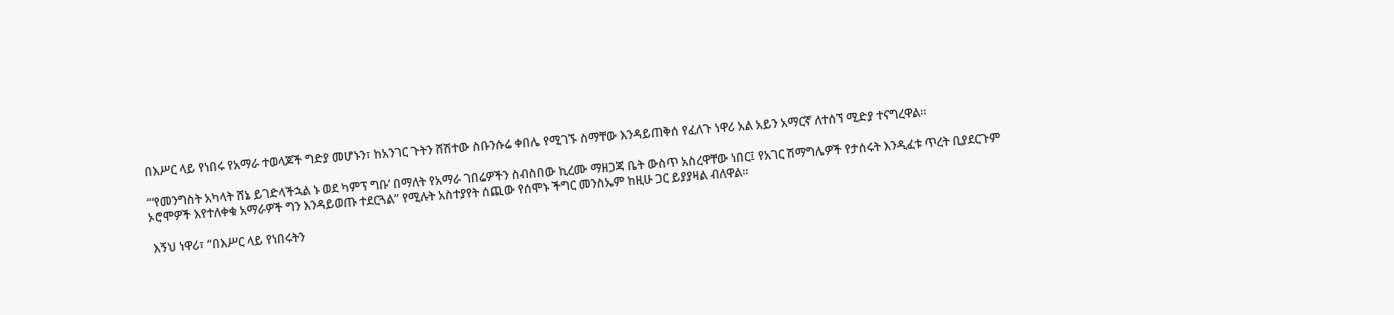በእሥር ላይ የነበሩ የአማራ ተወላጆች ግድያ መሆኑን፣ ከአንገር ጉትን ሸሽተው ስቡንሱሬ ቀበሌ የሚገኙ ስማቸው እንዳይጠቅሰ የፈለጉ ነዋሪ አል አይን አማርኛ ለተሰኘ ሚድያ ተናግረዋል።

“‘የመንግስት አካላት ሸኔ ይገድላችኋል ኑ ወደ ካምፕ ግቡ’ በማለት የአማራ ገበሬዎችን ስብስበው ኪረሙ ማዘጋጃ ቤት ውስጥ አስረዋቸው ነበር፤ የአገር ሽማግሌዎች የታሰሩት እንዲፈቱ ጥረት ቢያደርጉም ኦሮሞዎች እየተለቀቁ አማራዎች ግን እንዳይወጡ ተደርጓል” የሚሉት አስተያየት ሰጪው የሰሞኑ ችግር መንስኤም ከዚሁ ጋር ይያያዛል ብለዋል።

 እኝህ ነዋሪ፣ “በእሥር ላይ የነበሩትን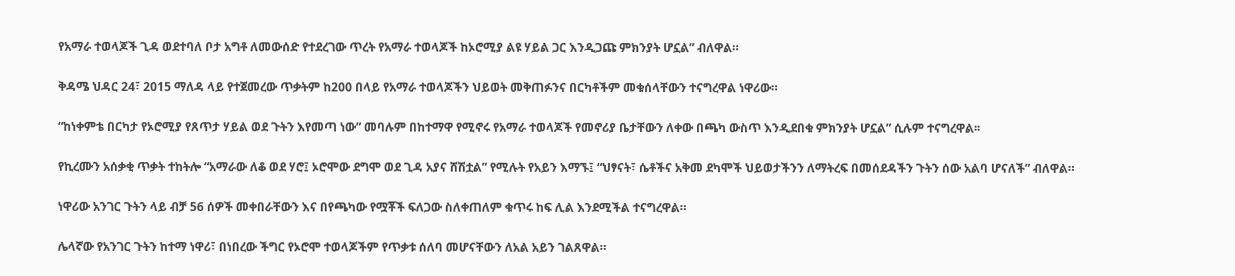የአማራ ተወላጆች ጊዳ ወደተባለ ቦታ አግቶ ለመውሰድ የተደረገው ጥረት የአማራ ተወላጆች ከኦሮሚያ ልዩ ሃይል ጋር እንዲጋጩ ምክንያት ሆኗል” ብለዋል።

ቅዳሜ ህዳር 24፣ 2015 ማለዳ ላይ የተጀመረው ጥቃትም ከ200 በላይ የአማራ ተወላጆችን ህይወት መቅጠፉንና በርካቶችም መቁሰላቸውን ተናግረዋል ነዋሪው።

“ከነቀምቴ በርካታ የኦሮሚያ የጸጥታ ሃይል ወደ ጉትን እየመጣ ነው” መባሉም በከተማዋ የሚኖሩ የአማራ ተወላጆች የመኖሪያ ቤታቸውን ለቀው በጫካ ውስጥ እንዲደበቁ ምክንያት ሆኗል” ሲሉም ተናግረዋል፡፡

የኪረሙን አሰቃቂ ጥቃት ተከትሎ “አማራው ለቆ ወደ ሃሮ፤ ኦሮሞው ደግሞ ወደ ጊዳ አያና ሸሽቷል” የሚሉት የአይን እማኙ፤ “ህፃናት፣ ሴቶችና አቅመ ደካሞች ህይወታችንን ለማትረፍ በመሰደዳችን ጉትን ሰው አልባ ሆናለች” ብለዋል።

ነዋሪው አንገር ጉትን ላይ ብቻ 56 ሰዎች መቀበራቸውን እና በየጫካው የሟቾች ፍለጋው ስለቀጠለም ቁጥሩ ከፍ ሊል እንደሚችል ተናግረዋል።

ሌላኛው የአንገር ጉትን ከተማ ነዋሪ፣ በነበረው ችግር የኦሮሞ ተወላጆችም የጥቃቱ ሰለባ መሆናቸውን ለአል አይን ገልጸዋል።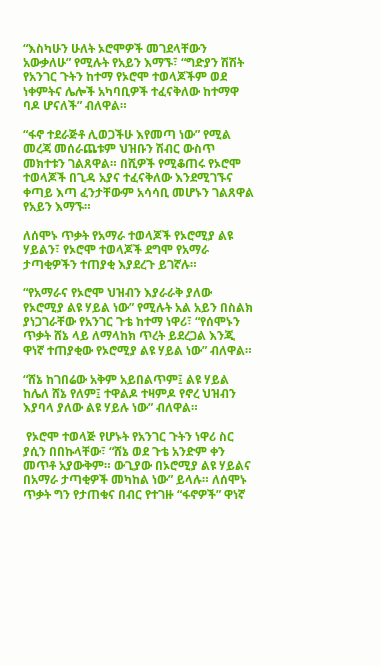“እስካሁን ሁለት ኦሮሞዎች መገደላቸውን አውቃለሁ” የሚሉት የአይን እማኙ፣ “ግድያን ሽሽት የአንገር ጉትን ከተማ የኦሮሞ ተወላጆችም ወደ ነቀምትና ሌሎች አካባቢዎች ተፈናቅለው ከተማዋ ባዶ ሆናለች” ብለዋል።

“ፋኖ ተደራጅቶ ሊወጋችሁ እየመጣ ነው” የሚል መረጃ መሰራጨቱም ህዝቡን ሽብር ውስጥ መክተቱን ገልጸዋል። በሺዎች የሚቆጠሩ የኦሮሞ ተወላጆች በጊዳ አያና ተፈናቅለው እንደሚገኙና ቀጣይ እጣ ፈንታቸውም አሳሳቢ መሆኑን ገልጸዋል የአይን እማኙ።

ለሰሞኑ ጥቃት የአማራ ተወላጆች የኦሮሚያ ልዩ ሃይልን፣ የኦሮሞ ተወላጆች ደግሞ የአማራ ታጣቂዎችን ተጠያቂ እያደረጉ ይገኛሉ።

“የአማራና የኦሮሞ ህዝብን እያራራቅ ያለው የኦሮሚያ ልዩ ሃይል ነው” የሚሉት አል አይን በስልክ ያነጋገራቸው የአንገር ጉቴ ከተማ ነዋሪ፣ “የሰሞኑን ጥቃት ሸኔ ላይ ለማላከክ ጥረት ይደረጋል እንጂ ዋነኛ ተጠያቂው የኦሮሚያ ልዩ ሃይል ነው” ብለዋል።

“ሸኔ ከገበሬው አቅም አይበልጥም፤ ልዩ ሃይል ከሌለ ሸኔ የለም፤ ተዋልዶ ተዛምዶ የኖረ ህዝብን እያባላ ያለው ልዩ ሃይሉ ነው” ብለዋል።

 የኦሮሞ ተወላጅ የሆኑት የአንገር ጉትን ነዋሪ ስር ያሲን በበኩላቸው፣ “ሸኔ ወደ ጉቴ አንድም ቀን መጥቶ አያውቅም። ውጊያው በኦሮሚያ ልዩ ሃይልና በአማራ ታጣቂዎች መካከል ነው” ይላሉ። ለሰሞኑ ጥቃት ግን የታጠቁና በብር የተገዙ “ፋኖዎች” ዋነኛ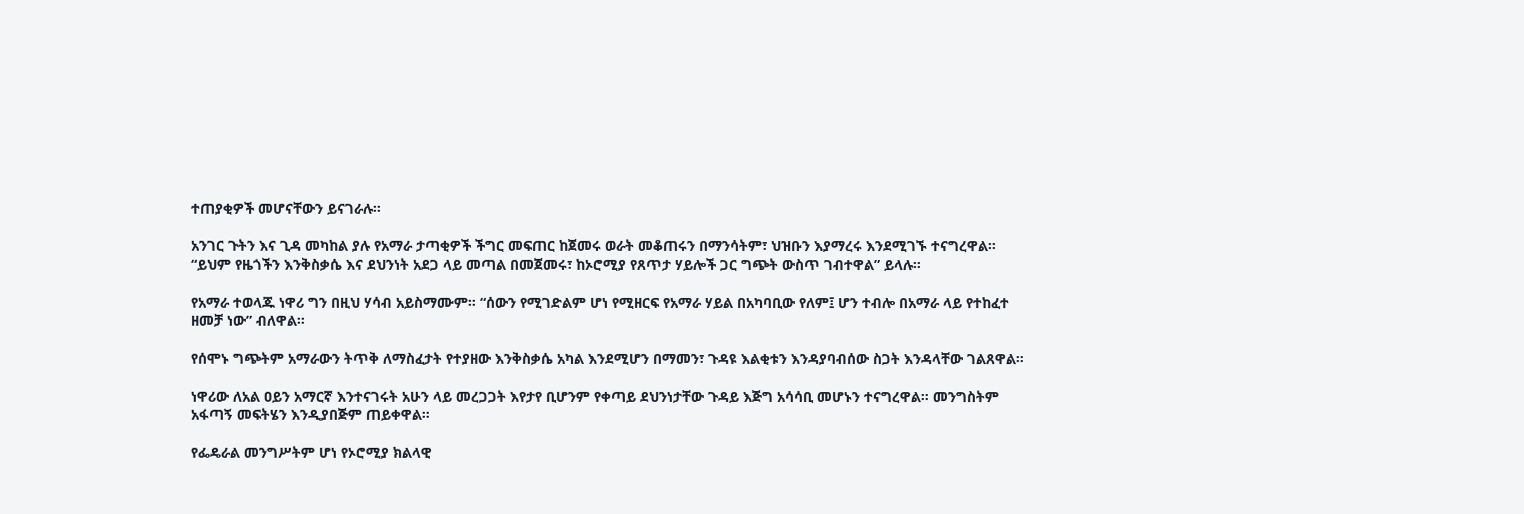ተጠያቂዎች መሆናቸውን ይናገራሉ።

አንገር ጉትን እና ጊዳ መካከል ያሉ የአማራ ታጣቂዎች ችግር መፍጠር ከጀመሩ ወራት መቆጠሩን በማንሳትም፣ ህዝቡን እያማረሩ እንደሚገኙ ተናግረዋል። “ይህም የዜጎችን እንቅስቃሴ እና ደህንነት አደጋ ላይ መጣል በመጀመሩ፣ ከኦሮሚያ የጸጥታ ሃይሎች ጋር ግጭት ውስጥ ገብተዋል” ይላሉ።

የአማራ ተወላጁ ነዋሪ ግን በዚህ ሃሳብ አይስማሙም። “ሰውን የሚገድልም ሆነ የሚዘርፍ የአማራ ሃይል በአካባቢው የለም፤ ሆን ተብሎ በአማራ ላይ የተከፈተ ዘመቻ ነው” ብለዋል።

የሰሞኑ ግጭትም አማራውን ትጥቅ ለማስፈታት የተያዘው እንቅስቃሴ አካል እንደሚሆን በማመን፣ ጉዳዩ እልቂቱን እንዳያባብሰው ስጋት እንዳላቸው ገልጸዋል።

ነዋሪው ለአል ዐይን አማርኛ እንተናገሩት አሁን ላይ መረጋጋት እየታየ ቢሆንም የቀጣይ ደህንነታቸው ጉዳይ እጅግ አሳሳቢ መሆኑን ተናግረዋል። መንግስትም አፋጣኝ መፍትሄን እንዲያበጅም ጠይቀዋል።

የፌዴራል መንግሥትም ሆነ የኦሮሚያ ክልላዊ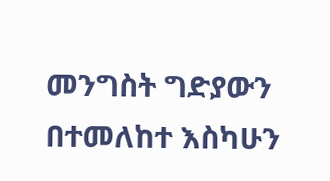መንግስት ግድያውን በተመለከተ እስካሁን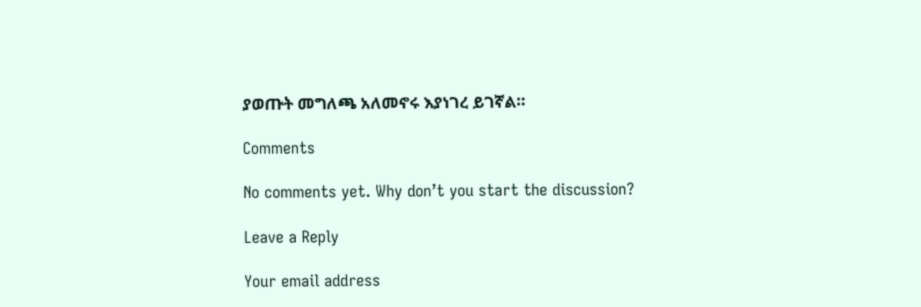ያወጡት መግለጫ አለመኖሩ እያነገረ ይገኛል።

Comments

No comments yet. Why don’t you start the discussion?

Leave a Reply

Your email address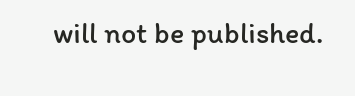will not be published.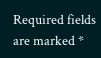Required fields are marked *